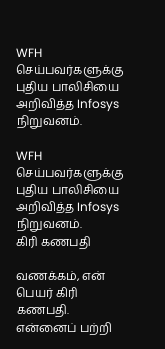WFH செய்பவர்களுக்கு புதிய பாலிசியை அறிவித்த Infosys நிறுவனம்.

WFH செய்பவர்களுக்கு புதிய பாலிசியை அறிவித்த Infosys நிறுவனம்.
கிரி கணபதி

வணக்கம், என் பெயர் கிரி கணபதி. என்னைப் பற்றி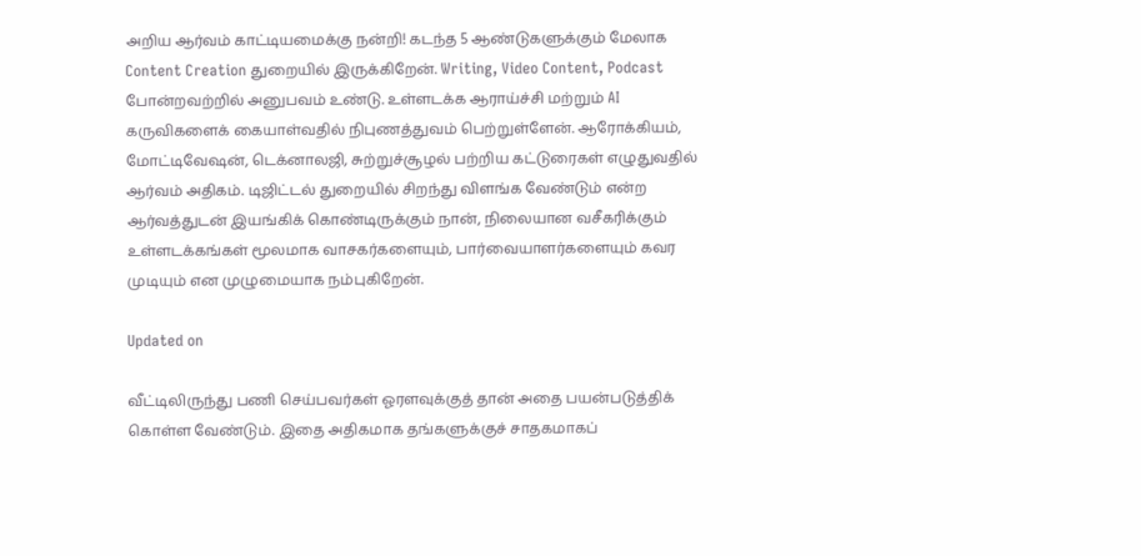அறிய ஆர்வம் காட்டியமைக்கு நன்றி! கடந்த 5 ஆண்டுகளுக்கும் மேலாக Content Creation துறையில் இருக்கிறேன். Writing, Video Content, Podcast போன்றவற்றில் அனுபவம் உண்டு. உள்ளடக்க ஆராய்ச்சி மற்றும் AI கருவிகளைக் கையாள்வதில் நிபுணத்துவம் பெற்றுள்ளேன். ஆரோக்கியம், மோட்டிவேஷன், டெக்னாலஜி, சுற்றுச்சூழல் பற்றிய கட்டுரைகள் எழுதுவதில் ஆர்வம் அதிகம். டிஜிட்டல் துறையில் சிறந்து விளங்க வேண்டும் என்ற ஆர்வத்துடன் இயங்கிக் கொண்டிருக்கும் நான், நிலையான வசீகரிக்கும் உள்ளடக்கங்கள் மூலமாக வாசகர்களையும், பார்வையாளர்களையும் கவர முடியும் என முழுமையாக நம்புகிறேன்.

Updated on

வீட்டிலிருந்து பணி செய்பவர்கள் ஓரளவுக்குத் தான் அதை பயன்படுத்திக் கொள்ள வேண்டும். இதை அதிகமாக தங்களுக்குச் சாதகமாகப்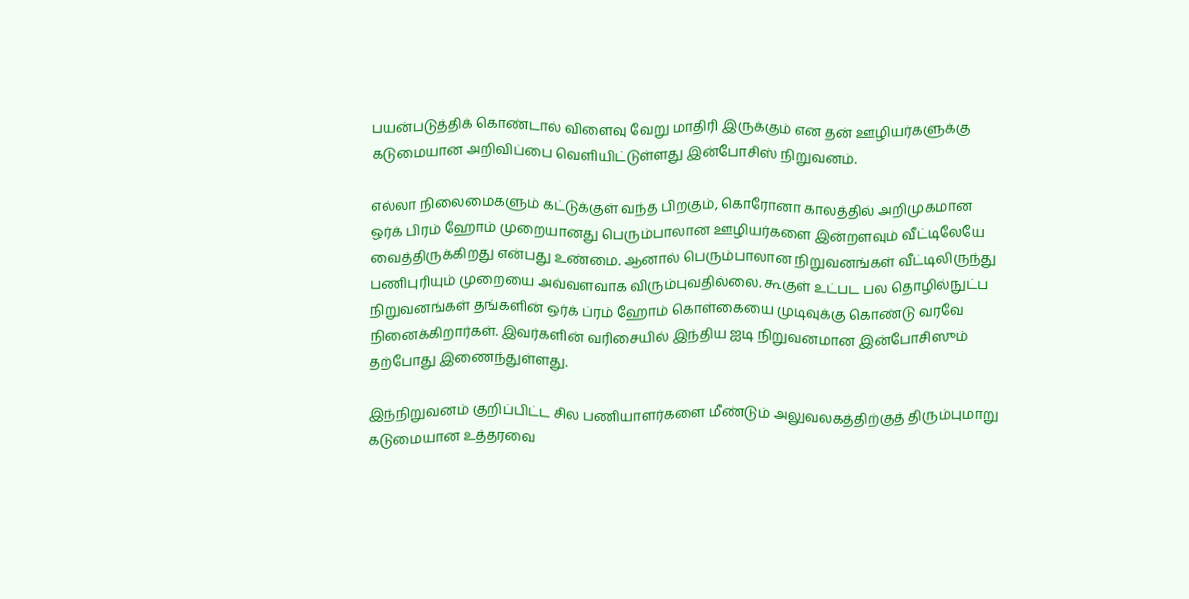பயன்படுத்திக் கொண்டால் விளைவு வேறு மாதிரி இருக்கும் என தன் ஊழியர்களுக்கு கடுமையான அறிவிப்பை வெளியிட்டுள்ளது இன்போசிஸ் நிறுவனம்.

எல்லா நிலைமைகளும் கட்டுக்குள் வந்த பிறகும், கொரோனா காலத்தில் அறிமுகமான ஒர்க் பிரம் ஹோம் முறையானது பெரும்பாலான ஊழியர்களை இன்றளவும் வீட்டிலேயே வைத்திருக்கிறது என்பது உண்மை. ஆனால் பெரும்பாலான நிறுவனங்கள் வீட்டிலிருந்து பணிபுரியும் முறையை அவ்வளவாக விரும்புவதில்லை. கூகுள் உட்பட பல தொழில்நுட்ப நிறுவனங்கள் தங்களின் ஒர்க் ப்ரம் ஹோம் கொள்கையை முடிவுக்கு கொண்டு வரவே நினைக்கிறார்கள். இவர்களின் வரிசையில் இந்திய ஐடி நிறுவனமான இன்போசிஸும் தற்போது இணைந்துள்ளது.

இந்நிறுவனம் குறிப்பிட்ட சில பணியாளர்களை மீண்டும் அலுவலகத்திற்குத் திரும்புமாறு கடுமையான உத்தரவை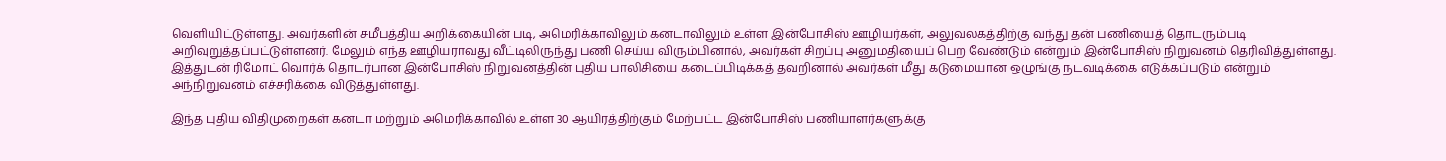வெளியிட்டுள்ளது. அவர்களின் சமீபத்திய அறிக்கையின் படி, அமெரிக்காவிலும் கனடாவிலும் உள்ள இன்போசிஸ் ஊழியர்கள், அலுவலகத்திற்கு வந்து தன் பணியைத் தொடரும்படி அறிவுறுத்தப்பட்டுள்ளனர். மேலும் எந்த ஊழியராவது வீட்டிலிருந்து பணி செய்ய விரும்பினால், அவர்கள் சிறப்பு அனுமதியைப் பெற வேண்டும் என்றும் இன்போசிஸ் நிறுவனம் தெரிவித்துள்ளது. இத்துடன் ரிமோட் வொர்க் தொடர்பான இன்போசிஸ் நிறுவனத்தின் புதிய பாலிசியை கடைப்பிடிக்கத் தவறினால் அவர்கள் மீது கடுமையான ஒழுங்கு நடவடிக்கை எடுக்கப்படும் என்றும் அந்நிறுவனம் எச்சரிக்கை விடுத்துள்ளது.

இந்த புதிய விதிமுறைகள் கனடா மற்றும் அமெரிக்காவில் உள்ள 30 ஆயிரத்திற்கும் மேற்பட்ட இன்போசிஸ் பணியாளர்களுக்கு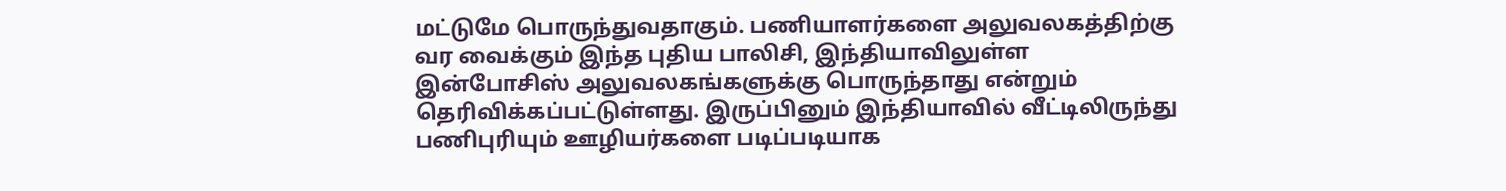மட்டுமே பொருந்துவதாகும். பணியாளர்களை அலுவலகத்திற்கு வர வைக்கும் இந்த புதிய பாலிசி, இந்தியாவிலுள்ள இன்போசிஸ் அலுவலகங்களுக்கு பொருந்தாது என்றும் தெரிவிக்கப்பட்டுள்ளது. இருப்பினும் இந்தியாவில் வீட்டிலிருந்து பணிபுரியும் ஊழியர்களை படிப்படியாக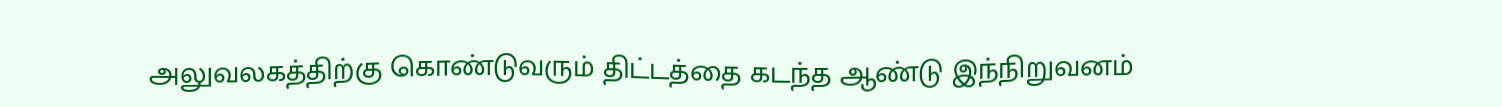அலுவலகத்திற்கு கொண்டுவரும் திட்டத்தை கடந்த ஆண்டு இந்நிறுவனம்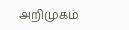அறிமுகம்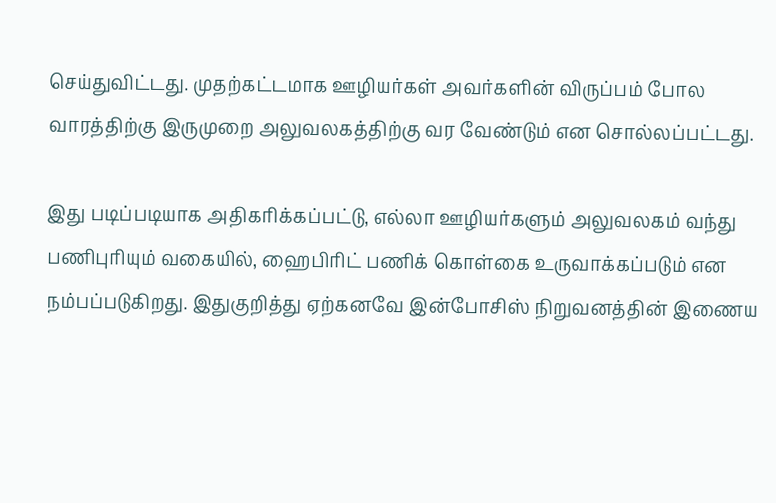செய்துவிட்டது. முதற்கட்டமாக ஊழியர்கள் அவர்களின் விருப்பம் போல வாரத்திற்கு இருமுறை அலுவலகத்திற்கு வர வேண்டும் என சொல்லப்பட்டது.

இது படிப்படியாக அதிகரிக்கப்பட்டு, எல்லா ஊழியர்களும் அலுவலகம் வந்து பணிபுரியும் வகையில், ஹைபிரிட் பணிக் கொள்கை உருவாக்கப்படும் என நம்பப்படுகிறது. இதுகுறித்து ஏற்கனவே இன்போசிஸ் நிறுவனத்தின் இணைய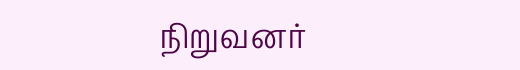நிறுவனர்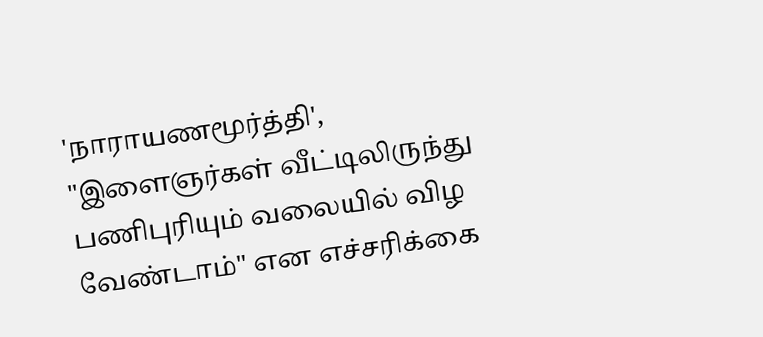'நாராயணமூர்த்தி', "இளைஞர்கள் வீட்டிலிருந்து பணிபுரியும் வலையில் விழ வேண்டாம்" என எச்சரிக்கை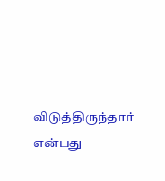விடுத்திருந்தார் என்பது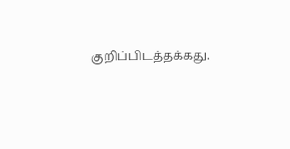குறிப்பிடத்தக்கது.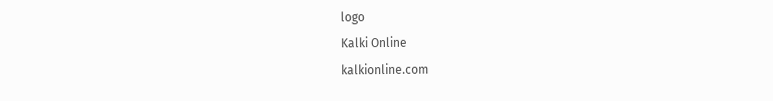logo
Kalki Online
kalkionline.com